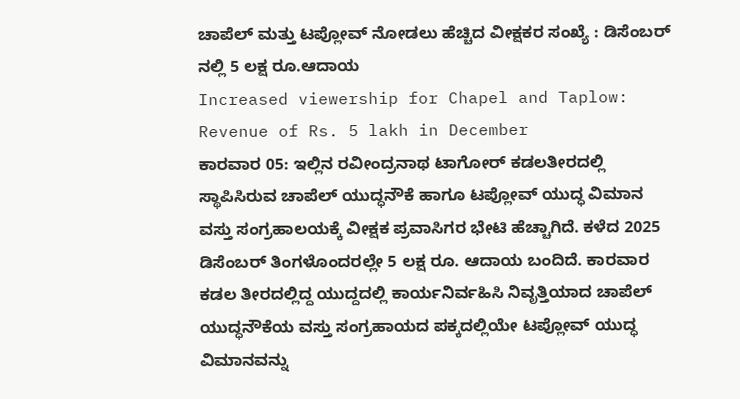ಚಾಪೆಲ್ ಮತ್ತು ಟಪ್ಲೋವ್ ನೋಡಲು ಹೆಚ್ಚಿದ ವೀಕ್ಷಕರ ಸಂಖ್ಯೆ : ಡಿಸೆಂಬರ್ ನಲ್ಲಿ 5 ಲಕ್ಷ ರೂ.ಆದಾಯ
Increased viewership for Chapel and Taplow: Revenue of Rs. 5 lakh in December
ಕಾರವಾರ 05: ಇಲ್ಲಿನ ರವೀಂದ್ರನಾಥ ಟಾಗೋರ್ ಕಡಲತೀರದಲ್ಲಿ ಸ್ಥಾಪಿಸಿರುವ ಚಾಪೆಲ್ ಯುದ್ಧನೌಕೆ ಹಾಗೂ ಟಪ್ಲೋವ್ ಯುದ್ಧ ವಿಮಾನ ವಸ್ತು ಸಂಗ್ರಹಾಲಯಕ್ಕೆ ವೀಕ್ಷಕ ಪ್ರವಾಸಿಗರ ಭೇಟಿ ಹೆಚ್ಚಾಗಿದೆ. ಕಳೆದ 2025 ಡಿಸೆಂಬರ್ ತಿಂಗಳೊಂದರಲ್ಲೇ 5 ಲಕ್ಷ ರೂ. ಆದಾಯ ಬಂದಿದೆ. ಕಾರವಾರ ಕಡಲ ತೀರದಲ್ಲಿದ್ದ ಯುದ್ದದಲ್ಲಿ ಕಾರ್ಯನಿರ್ವಹಿಸಿ ನಿವೃತ್ತಿಯಾದ ಚಾಪೆಲ್ ಯುದ್ಧನೌಕೆಯ ವಸ್ತು ಸಂಗ್ರಹಾಯದ ಪಕ್ಕದಲ್ಲಿಯೇ ಟಪ್ಲೋವ್ ಯುದ್ಧ ವಿಮಾನವನ್ನು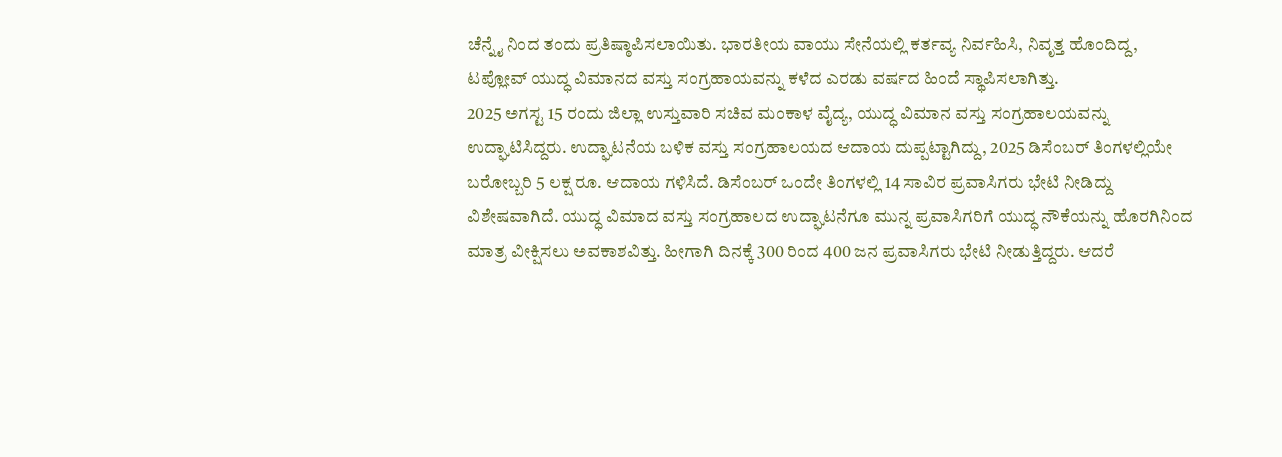ಚೆನ್ನೈ ನಿಂದ ತಂದು ಪ್ರತಿಷ್ಠಾಪಿಸಲಾಯಿತು. ಭಾರತೀಯ ವಾಯು ಸೇನೆಯಲ್ಲಿ ಕರ್ತವ್ಯ ನಿರ್ವಹಿಸಿ, ನಿವೃತ್ತ ಹೊಂದಿದ್ದ, ಟಪ್ಲೋವ್ ಯುದ್ಧ ವಿಮಾನದ ವಸ್ತು ಸಂಗ್ರಹಾಯವನ್ನು ಕಳೆದ ಎರಡು ವರ್ಷದ ಹಿಂದೆ ಸ್ಥಾಪಿಸಲಾಗಿತ್ತು.
2025 ಅಗಸ್ಟ 15 ರಂದು ಜಿಲ್ಲಾ ಉಸ್ತುವಾರಿ ಸಚಿವ ಮಂಕಾಳ ವೈದ್ಯ, ಯುದ್ಧ ವಿಮಾನ ವಸ್ತು ಸಂಗ್ರಹಾಲಯವನ್ನು ಉದ್ಘಾಟಿಸಿದ್ದರು. ಉದ್ಘಾಟನೆಯ ಬಳಿಕ ವಸ್ತು ಸಂಗ್ರಹಾಲಯದ ಆದಾಯ ದುಪ್ಪಟ್ಟಾಗಿದ್ದು, 2025 ಡಿಸೆಂಬರ್ ತಿಂಗಳಲ್ಲಿಯೇ ಬರೋಬ್ಬರಿ 5 ಲಕ್ಷ ರೂ. ಆದಾಯ ಗಳಿಸಿದೆ. ಡಿಸೆಂಬರ್ ಒಂದೇ ತಿಂಗಳಲ್ಲಿ 14 ಸಾವಿರ ಪ್ರವಾಸಿಗರು ಭೇಟಿ ನೀಡಿದ್ದು ವಿಶೇಷವಾಗಿದೆ. ಯುದ್ಧ ವಿಮಾದ ವಸ್ತು ಸಂಗ್ರಹಾಲದ ಉದ್ಘಾಟನೆಗೂ ಮುನ್ನ ಪ್ರವಾಸಿಗರಿಗೆ ಯುದ್ಧ ನೌಕೆಯನ್ನು ಹೊರಗಿನಿಂದ ಮಾತ್ರ ವೀಕ್ಷಿಸಲು ಅವಕಾಶವಿತ್ತು. ಹೀಗಾಗಿ ದಿನಕ್ಕೆ 300 ರಿಂದ 400 ಜನ ಪ್ರವಾಸಿಗರು ಭೇಟಿ ನೀಡುತ್ತಿದ್ದರು. ಆದರೆ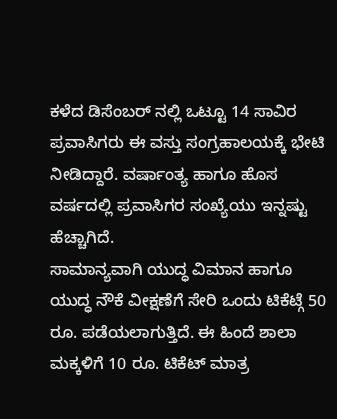ಕಳೆದ ಡಿಸೆಂಬರ್ ನಲ್ಲಿ ಒಟ್ಟೂ 14 ಸಾವಿರ ಪ್ರವಾಸಿಗರು ಈ ವಸ್ತು ಸಂಗ್ರಹಾಲಯಕ್ಕೆ ಭೇಟಿ ನೀಡಿದ್ದಾರೆ. ವರ್ಷಾಂತ್ಯ ಹಾಗೂ ಹೊಸ ವರ್ಷದಲ್ಲಿ ಪ್ರವಾಸಿಗರ ಸಂಖ್ಯೆಯು ಇನ್ನಷ್ಟು ಹೆಚ್ಚಾಗಿದೆ.
ಸಾಮಾನ್ಯವಾಗಿ ಯುದ್ಧ ವಿಮಾನ ಹಾಗೂ ಯುದ್ಧ ನೌಕೆ ವೀಕ್ಷಣೆಗೆ ಸೇರಿ ಒಂದು ಟಿಕೆಟ್ಗೆ 50 ರೂ. ಪಡೆಯಲಾಗುತ್ತಿದೆ. ಈ ಹಿಂದೆ ಶಾಲಾ ಮಕ್ಕಳಿಗೆ 10 ರೂ. ಟಿಕೆಟ್ ಮಾತ್ರ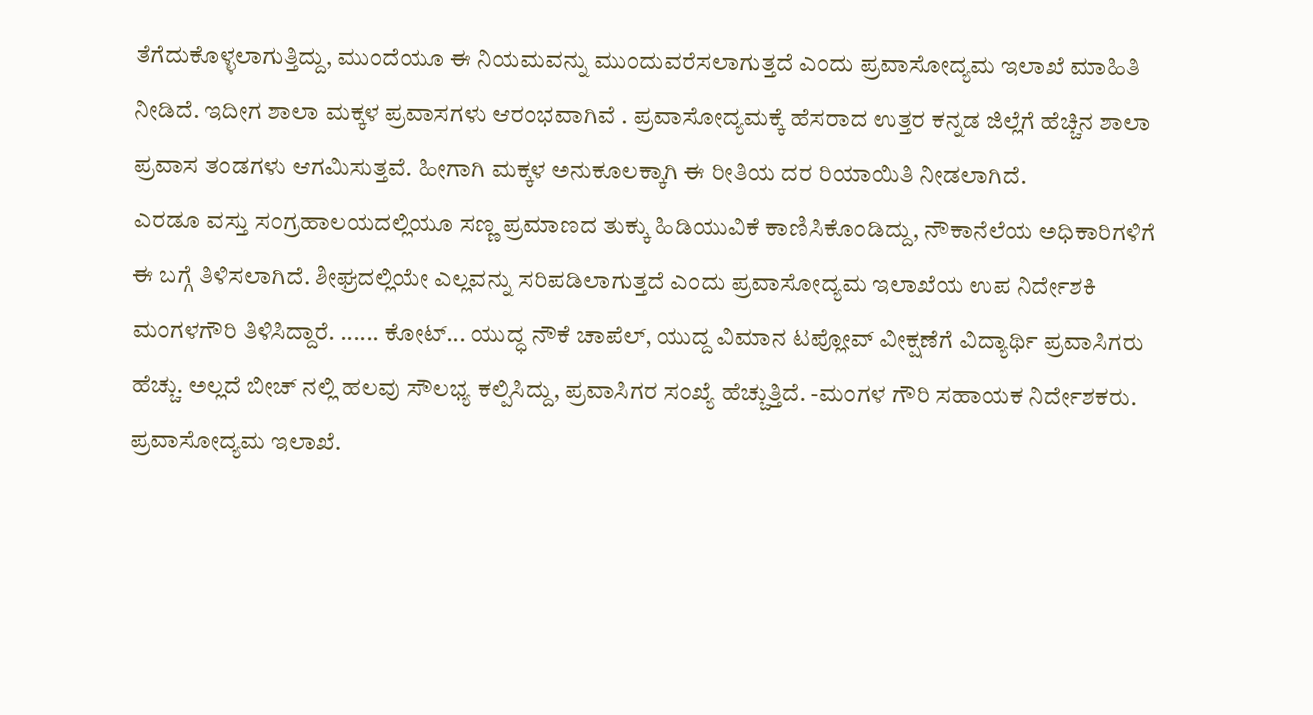ತೆಗೆದುಕೊಳ್ಳಲಾಗುತ್ತಿದ್ದು, ಮುಂದೆಯೂ ಈ ನಿಯಮವನ್ನು ಮುಂದುವರೆಸಲಾಗುತ್ತದೆ ಎಂದು ಪ್ರವಾಸೋದ್ಯಮ ಇಲಾಖೆ ಮಾಹಿತಿ ನೀಡಿದೆ. ಇದೀಗ ಶಾಲಾ ಮಕ್ಕಳ ಪ್ರವಾಸಗಳು ಆರಂಭವಾಗಿವೆ . ಪ್ರವಾಸೋದ್ಯಮಕ್ಕೆ ಹೆಸರಾದ ಉತ್ತರ ಕನ್ನಡ ಜಿಲ್ಲೆಗೆ ಹೆಚ್ಚಿನ ಶಾಲಾ ಪ್ರವಾಸ ತಂಡಗಳು ಆಗಮಿಸುತ್ತವೆ. ಹೀಗಾಗಿ ಮಕ್ಕಳ ಅನುಕೂಲಕ್ಕಾಗಿ ಈ ರೀತಿಯ ದರ ರಿಯಾಯಿತಿ ನೀಡಲಾಗಿದೆ.
ಎರಡೂ ವಸ್ತು ಸಂಗ್ರಹಾಲಯದಲ್ಲಿಯೂ ಸಣ್ಣ ಪ್ರಮಾಣದ ತುಕ್ಕು ಹಿಡಿಯುವಿಕೆ ಕಾಣಿಸಿಕೊಂಡಿದ್ದು, ನೌಕಾನೆಲೆಯ ಅಧಿಕಾರಿಗಳಿಗೆ ಈ ಬಗ್ಗೆ ತಿಳಿಸಲಾಗಿದೆ. ಶೀಘ್ರದಲ್ಲಿಯೇ ಎಲ್ಲವನ್ನು ಸರಿಪಡಿಲಾಗುತ್ತದೆ ಎಂದು ಪ್ರವಾಸೋದ್ಯಮ ಇಲಾಖೆಯ ಉಪ ನಿರ್ದೇಶಕಿ ಮಂಗಳಗೌರಿ ತಿಳಿಸಿದ್ದಾರೆ. ...... ಕೋಟ್... ಯುದ್ಧ ನೌಕೆ ಚಾಪೆಲ್, ಯುದ್ದ ವಿಮಾನ ಟಪ್ಲೋವ್ ವೀಕ್ಷಣೆಗೆ ವಿದ್ಯಾರ್ಥಿ ಪ್ರವಾಸಿಗರು ಹೆಚ್ಚು. ಅಲ್ಲದೆ ಬೀಚ್ ನಲ್ಲಿ ಹಲವು ಸೌಲಭ್ಯ ಕಲ್ಪಿಸಿದ್ದು, ಪ್ರವಾಸಿಗರ ಸಂಖ್ಯೆ ಹೆಚ್ಚುತ್ತಿದೆ. -ಮಂಗಳ ಗೌರಿ ಸಹಾಯಕ ನಿರ್ದೇಶಕರು. ಪ್ರವಾಸೋದ್ಯಮ ಇಲಾಖೆ.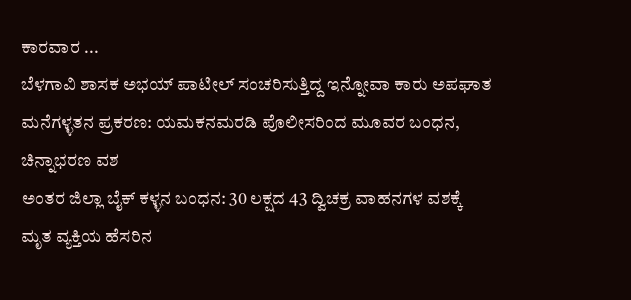ಕಾರವಾರ ...
ಬೆಳಗಾವಿ ಶಾಸಕ ಅಭಯ್ ಪಾಟೀಲ್ ಸಂಚರಿಸುತ್ತಿದ್ದ ಇನ್ನೋವಾ ಕಾರು ಅಪಘಾತ
ಮನೆಗಳ್ಳತನ ಪ್ರಕರಣ: ಯಮಕನಮರಡಿ ಪೊಲೀಸರಿಂದ ಮೂವರ ಬಂಧನ, ಚಿನ್ನಾಭರಣ ವಶ
ಅಂತರ ಜಿಲ್ಲಾ ಬೈಕ್ ಕಳ್ಳನ ಬಂಧನ: 30 ಲಕ್ಷದ 43 ದ್ವಿಚಕ್ರ ವಾಹನಗಳ ವಶಕ್ಕೆ
ಮೃತ ವ್ಯಕ್ತಿಯ ಹೆಸರಿನ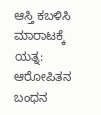ಆಸ್ತಿ ಕಬಳಿಸಿ ಮಾರಾಟಕ್ಕೆ ಯತ್ನ: ಆರೋಪಿತನ ಬಂಧನ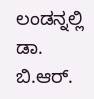ಲಂಡನ್ನಲ್ಲಿ ಡಾ. ಬಿ.ಆರ್.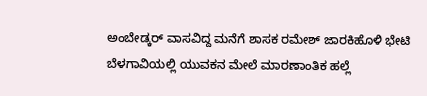ಅಂಬೇಡ್ಕರ್ ವಾಸವಿದ್ದ ಮನೆಗೆ ಶಾಸಕ ರಮೇಶ್ ಜಾರಕಿಹೊಳಿ ಭೇಟಿ
ಬೆಳಗಾವಿಯಲ್ಲಿ ಯುವಕನ ಮೇಲೆ ಮಾರಣಾಂತಿಕ ಹಲ್ಲೆ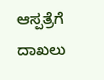ಆಸ್ಪತ್ರೆಗೆ ದಾಖಲು